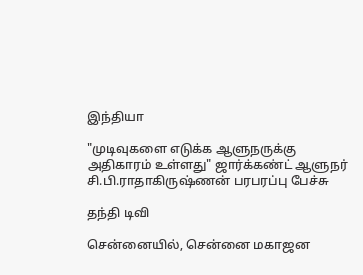இந்தியா

"முடிவுகளை எடுக்க ஆளுநருக்கு அதிகாரம் உள்ளது" ஜார்க்கண்ட் ஆளுநர் சி.பி.ராதாகிருஷ்ணன் பரபரப்பு பேச்சு

தந்தி டிவி

சென்னையில், சென்னை மகாஜன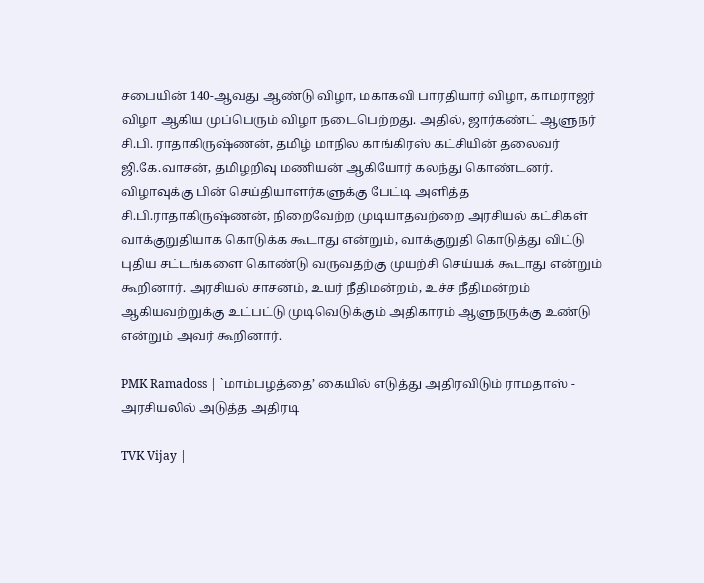சபையின் 140-ஆவது ஆண்டு விழா, மகாகவி பாரதியார் விழா, காமராஜர் விழா ஆகிய முப்பெரும் விழா நடைபெற்றது. அதில், ஜார்கண்ட் ஆளுநர் சி.பி. ராதாகிருஷ்ணன், தமிழ் மாநில காங்கிரஸ் கட்சியின் தலைவர் ஜி.கே.வாசன், தமிழறிவு மணியன் ஆகியோர் கலந்து கொண்டனர். விழாவுக்கு பின் செய்தியாளர்களுக்கு பேட்டி அளித்த சி.பி.ராதாகிருஷ்ணன், நிறைவேற்ற முடியாதவற்றை அரசியல் கட்சிகள் வாக்குறுதியாக கொடுக்க கூடாது என்றும், வாக்குறுதி கொடுத்து விட்டு புதிய சட்டங்களை கொண்டு வருவதற்கு முயற்சி செய்யக் கூடாது என்றும் கூறினார். அரசியல் சாசனம், உயர் நீதிமன்றம், உச்ச நீதிமன்றம் ஆகியவற்றுக்கு உட்பட்டு முடிவெடுக்கும் அதிகாரம் ஆளுநருக்கு உண்டு என்றும் அவர் கூறினார்.

PMK Ramadoss | `மாம்பழத்தை’ கையில் எடுத்து அதிரவிடும் ராமதாஸ் - அரசியலில் அடுத்த அதிரடி

TVK Vijay |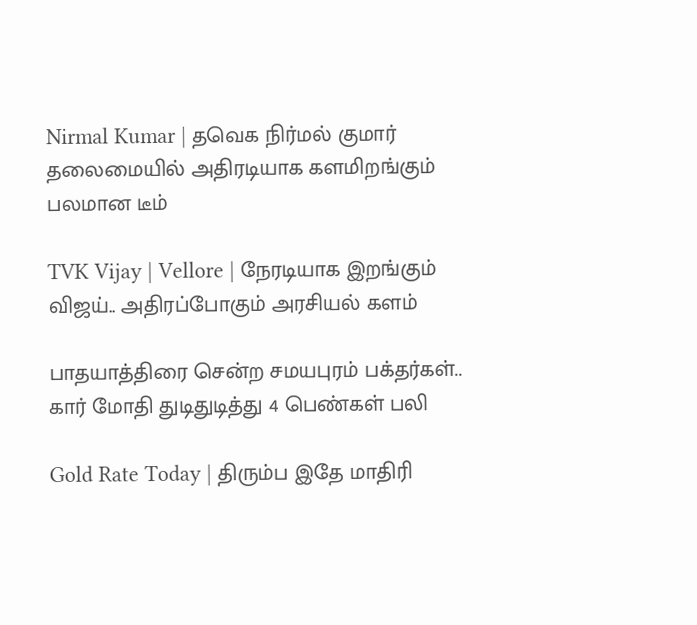Nirmal Kumar | தவெக நிர்மல் குமார் தலைமையில் அதிரடியாக களமிறங்கும் பலமான டீம்

TVK Vijay | Vellore | நேரடியாக இறங்கும் விஜய்.. அதிரப்போகும் அரசியல் களம்

பாதயாத்திரை சென்ற சமயபுரம் பக்தர்கள்.. கார் மோதி துடிதுடித்து 4 பெண்கள் பலி

Gold Rate Today | திரும்ப இதே மாதிரி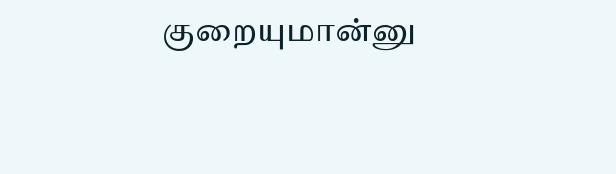குறையுமான்னு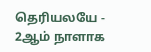தெரியலயே - 2ஆம் நாளாக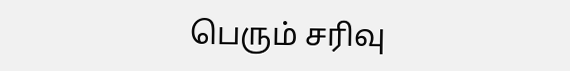பெரும் சரிவு